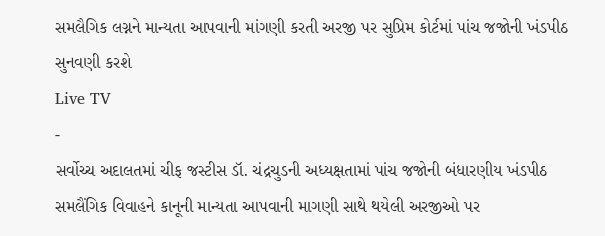સમલૈગિક લગ્નને માન્યતા આપવાની માંગણી કરતી અરજી પર સુપ્રિમ કોર્ટમાં પાંચ જજોની ખંડપીઠ સુનવણી કરશે
Live TV
-
સર્વોચ્ચ અદાલતમાં ચીફ જસ્ટીસ ડૉ. ચંદ્રચુડની અધ્યક્ષતામાં પાંચ જજોની બંધારણીય ખંડપીઠ સમલૈંગિક વિવાહને કાનૂની માન્યતા આપવાની માગણી સાથે થયેલી અરજીઓ પર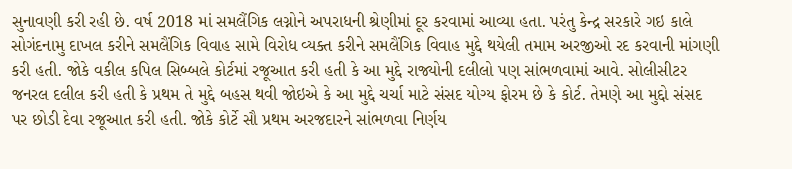સુનાવણી કરી રહી છે. વર્ષ 2018 માં સમલૈંગિક લગ્નોને અપરાધની શ્રેણીમાં દૂર કરવામાં આવ્યા હતા. પરંતુ કેન્દ્ર સરકારે ગઇ કાલે સોગંદનામુ દાખલ કરીને સમલૈંગિક વિવાહ સામે વિરોધ વ્યક્ત કરીને સમલૈંગિક વિવાહ મુદ્દે થયેલી તમામ અરજીઓ રદ કરવાની માંગણી કરી હતી. જોકે વકીલ કપિલ સિબ્બલે કોર્ટમાં રજૂઆત કરી હતી કે આ મુદ્દે રાજ્યોની દલીલો પણ સાંભળવામાં આવે. સોલીસીટર જનરલ દલીલ કરી હતી કે પ્રથમ તે મુદ્દે બહસ થવી જોઇએ કે આ મુદ્દે ચર્ચા માટે સંસદ યોગ્ય ફોરમ છે કે કોર્ટ. તેમણે આ મુદ્દો સંસદ પર છોડી દેવા રજૂઆત કરી હતી. જોકે કોર્ટે સૌ પ્રથમ અરજદારને સાંભળવા નિર્ણય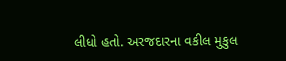લીધો હતો. અરજદારના વકીલ મુકુલ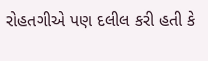રોહતગીએ પણ દલીલ કરી હતી કે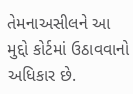તેમનાઅસીલને આ મુદ્દો કોર્ટમાં ઉઠાવવાનો અધિકાર છે.